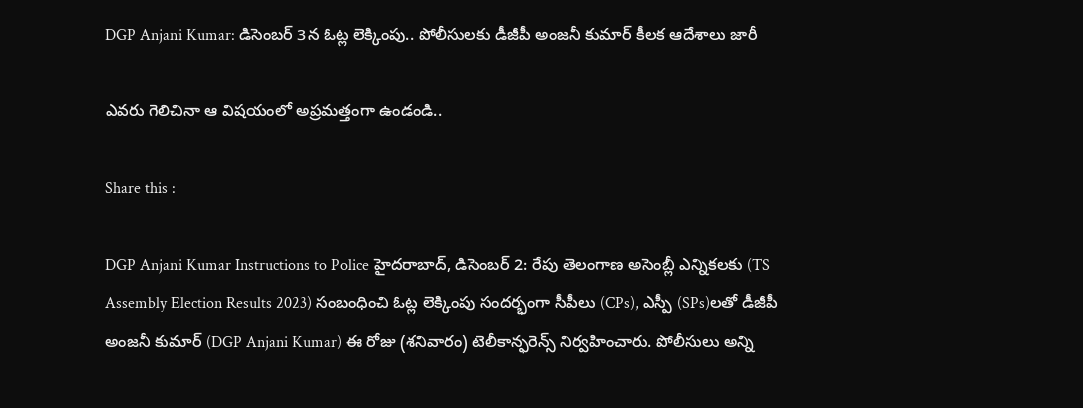DGP Anjani Kumar: డిసెంబర్ 3న ఓట్ల లెక్కింపు.. పోలీసులకు డీజీపీ అంజనీ కుమార్ కీలక ఆదేశాలు జారీ

ఎవరు గెలిచినా ఆ విషయంలో అప్రమత్తంగా ఉండండి..

Share this :

DGP Anjani Kumar Instructions to Police హైదరాబాద్‌, డిసెంబర్‌ 2: రేపు తెలంగాణ అసెంబ్లీ ఎన్నికలకు (TS Assembly Election Results 2023) సంబంధించి ఓట్ల లెక్కింపు సందర్భంగా సీపీలు (CPs), ఎస్పీ (SPs)లతో డీజీపీ అంజనీ కుమార్ (DGP Anjani Kumar) ఈ రోజు (శనివారం) టెలీకాన్ఫరెన్స్ నిర్వహించారు. పోలీసులు అన్ని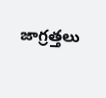జాగ్రత్తలు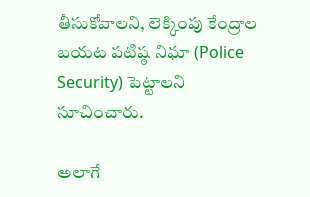తీసుకోవాలని, లెక్కింపు కేంద్రాల బయట పటిష్ఠ నిఘా (Police Security) పెట్టాలని సూచించారు.

అలాగే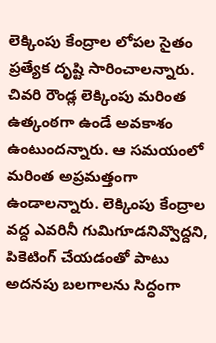లెక్కింపు కేంద్రాల లోపల సైతం ప్రత్యేక దృష్టి సారించాలన్నారు. చివరి రౌండ్ల లెక్కింపు మరింత ఉత్కంఠగా ఉండే అవకాశం ఉంటుందన్నారు. ఆ సమయంలో మరింత అప్రమత్తంగా ఉండాలన్నారు. లెక్కింపు కేంద్రాల వద్ద ఎవరినీ గుమిగూడనివ్వొద్దని, పికెటింగ్ చేయడంతో పాటు అదనపు బలగాలను సిద్ధంగా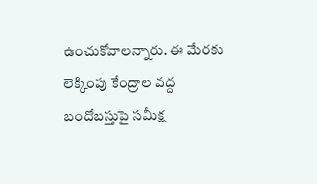ఉంచుకోవాలన్నారు. ఈ మేరకు లెక్కింపు కేంద్రాల వద్ద బందోబస్తుపై సమీక్ష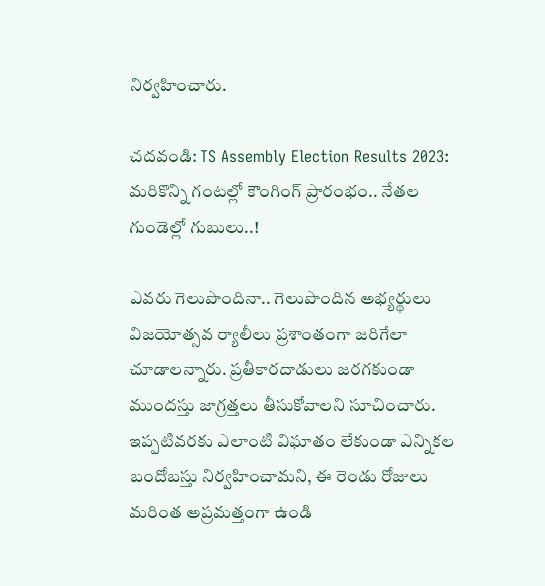నిర్వహించారు.

చదవండి: TS Assembly Election Results 2023: మరికొన్ని గంటల్లో కౌంగింగ్‌ ప్రారంభం.. నేతల గుండెల్లో గుబులు..!

ఎవరు గెలుపొందినా.. గెలుపొందిన అభ్యర్థులు విజయోత్సవ ర్యాలీలు ప్రశాంతంగా జరిగేలా చూడాలన్నారు. ప్రతీకారదాడులు జరగకుండా ముందస్తు జాగ్రత్తలు తీసుకోవాలని సూచించారు. ఇప్పటివరకు ఎలాంటి విఘాతం లేకుండా ఎన్నికల బందోబస్తు నిర్వహించామని, ఈ రెండు రోజులు మరింత అప్రమత్తంగా ఉండి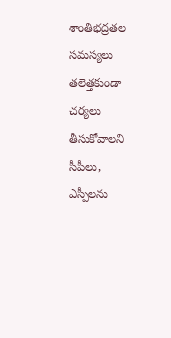శాంతిభద్రతల సమస్యలు తలెత్తకుండా చర్యలు తీసుకోవాలని సీపీలు, ఎస్పీలను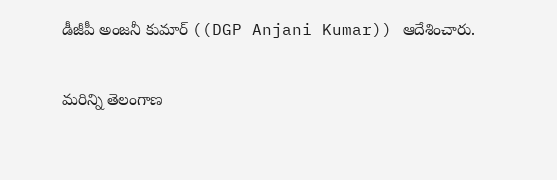డీజీపీ అంజనీ కుమార్‌ ((DGP Anjani Kumar)) ఆదేశించారు.

మరిన్ని తెలంగాణ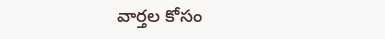వార్తల కోసం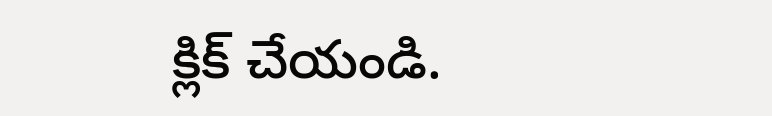క్లిక్‌ చేయండి.